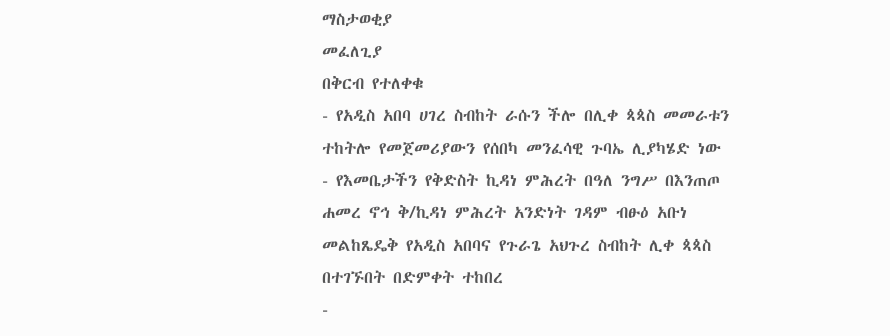ማስታወቂያ
መፈለጊያ
በቅርብ የተለቀቁ
- የአዲስ አበባ ሀገረ ስብከት ራሱን ችሎ በሊቀ ጳጳስ መመራቱን ተከትሎ የመጀመሪያውን የሰበካ መንፈሳዊ ጉባኤ ሊያካሄድ ነው
- የእመቤታችን የቅድስት ኪዳነ ምሕረት በዓለ ንግሥ በእንጠጦ ሐመረ ኖኅ ቅ/ኪዳነ ምሕረት አንድነት ገዳም ብፁዕ አቡነ መልከጼዴቅ የአዲስ አበባና የጉራጌ አህጉረ ስብከት ሊቀ ጳጳስ በተገኙበት በድምቀት ተከበረ
-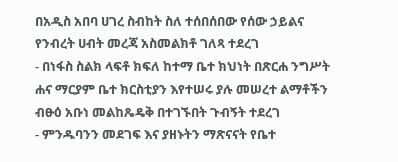በአዲስ አበባ ሀገረ ስብከት ስለ ተሰበሰበው የሰው ኃይልና የንብረት ሀብት መረጃ አስመልክቶ ገለጻ ተደረገ
- በነፋስ ስልክ ላፍቶ ክፍለ ከተማ ቤተ ክህነት በጽርሐ ንግሥት ሐና ማርያም ቤተ ክርስቲያን እየተሠሩ ያሉ መሠረተ ልማቶችን ብፁዕ አቡነ መልከጼዴቅ በተገኙበት ጉብኝት ተደረገ
- ምንዱባንን መደገፍ እና ያዘኑትን ማጽናናት የቤተ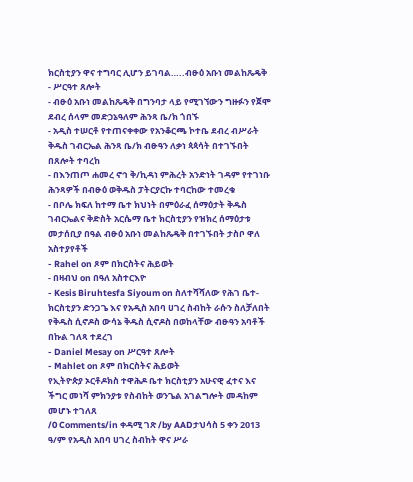ክርስቲያን ዋና ተግባር ሊሆን ይገባል…..ብፁዕ አቡነ መልከጼዴቅ
- ሥርዓተ ጸሎት
- ብፁዕ አቡነ መልከጼዴቅ በግንባታ ላይ የሚገኘውን ግዙፉን የጀሞ ደብረ ሰላም መድኃኔዓለም ሕንጻ ቤ/ክ ጎበኙ
- አዲስ ተሠርቶ የተጠናቀቀው የአንቆርጫ ኮተቤ ደብረ ብሥራት ቅዱስ ገብርኤል ሕንጻ ቤ/ክ ብፁዓን ለቃነ ጳጳሳት በተገኙበት በጸሎት ተባረከ
- በእንጠጦ ሐመረ ኖኅ ቅ/ኪዳነ ምሕረት አንድነት ገዳም የተገነቡ ሕንጻዎች በብፁዕ ወቅዱስ ፓትርያርኩ ተባርከው ተመረቁ
- በቦሌ ክፍለ ከተማ ቤተ ክህነት በምዕራፈ ሰማዕታት ቅዱስ ገብርኤልና ቅድስት አርሴማ ቤተ ክርስቲያን የዝክረ ሰማዕታቱ መታሰቢያ በዓል ብፁዕ አቡነ መልከጼዴቅ በተገኙበት ታስቦ ዋለ
አስተያየቶች
- Rahel on ጾም በክርስትና ሕይወት
- በዛብህ on በዓለ አስተርእዮ
- Kesis Biruhtesfa Siyoum on ስለተሻሻለው የሕገ ቤተ-ክርስቲያን ድንጋጌ እና የአዲስ አበባ ሀገረ ስብከት ራሱን ስለቻለበት የቅዱስ ሲኖዶስ ውሳኔ ቅዱስ ሲኖዶስ በወከላቸው ብፁዓን አባቶች በኩል ገለጻ ተደረገ
- Daniel Mesay on ሥርዓተ ጸሎት
- Mahlet on ጾም በክርስትና ሕይወት
የኢትዮጵያ ኦርቶዶክስ ተዋሕዶ ቤተ ክርስቲያን አሁናዊ ፈተና እና ችግር መነሻ ምክንያቱ የስብከት ወንጌል አገልግሎት መዳከም መሆኑ ተገለጸ
/0 Comments/in ቀዳሚ ገጽ /by AADታህሳስ 5 ቀን 2013 ዓ/ም የአዲስ አበባ ሀገረ ስብከት ዋና ሥራ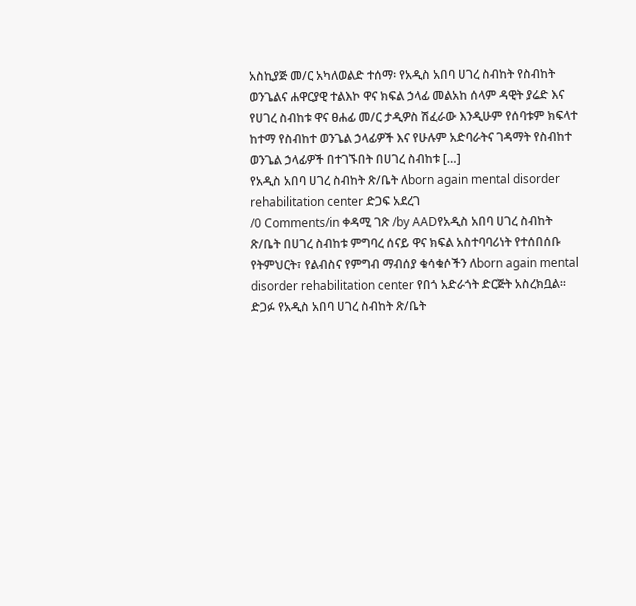አስኪያጅ መ/ር አካለወልድ ተሰማ፡ የአዲስ አበባ ሀገረ ስብከት የስብከት ወንጌልና ሐዋርያዊ ተልእኮ ዋና ክፍል ኃላፊ መልአከ ሰላም ዳዊት ያሬድ እና የሀገረ ስብከቱ ዋና ፀሐፊ መ/ር ታዲዎስ ሽፈራው እንዲሁም የሰባቱም ክፍላተ ከተማ የስብከተ ወንጌል ኃላፊዎች እና የሁሉም አድባራትና ገዳማት የስብከተ ወንጌል ኃላፊዎች በተገኙበት በሀገረ ስብከቱ […]
የአዲስ አበባ ሀገረ ስብከት ጽ/ቤት ለborn again mental disorder rehabilitation center ድጋፍ አደረገ
/0 Comments/in ቀዳሚ ገጽ /by AADየአዲስ አበባ ሀገረ ስብከት ጽ/ቤት በሀገረ ስብከቱ ምግባረ ሰናይ ዋና ክፍል አስተባባሪነት የተሰበሰቡ የትምህርት፣ የልብስና የምግብ ማብሰያ ቁሳቁሶችን ለborn again mental disorder rehabilitation center የበጎ አድራጎት ድርጅት አስረክቧል፡፡ድጋፉ የአዲስ አበባ ሀገረ ስብከት ጽ/ቤት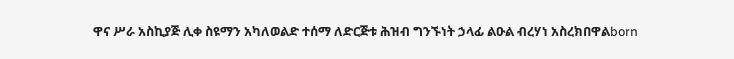ዋና ሥራ አስኪያጅ ሊቀ ስዩማን አካለወልድ ተሰማ ለድርጅቱ ሕዝብ ግንኙነት ኃላፊ ልዑል ብረሃነ አስረክበዋልborn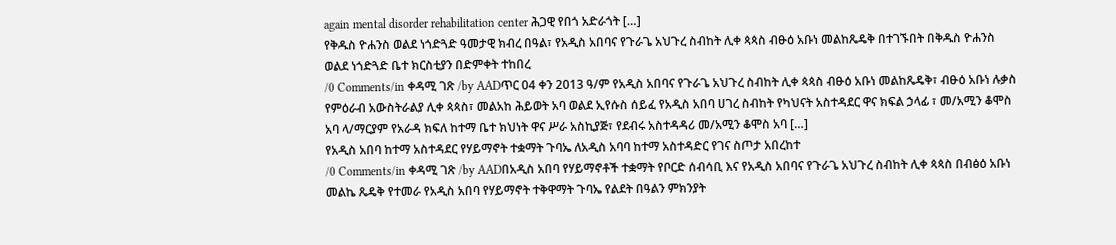again mental disorder rehabilitation center ሕጋዊ የበጎ አድራጎት […]
የቅዱስ ዮሐንስ ወልደ ነጎድጓድ ዓመታዊ ክብረ በዓል፣ የአዲስ አበባና የጉራጌ አህጉረ ስብከት ሊቀ ጳጳስ ብፁዕ አቡነ መልከጼዴቅ በተገኙበት በቅዱስ ዮሐንስ ወልደ ነጎድጓድ ቤተ ክርስቲያን በድምቀት ተከበረ
/0 Comments/in ቀዳሚ ገጽ /by AADጥር 04 ቀን 2013 ዓ/ም የአዲስ አበባና የጉራጌ አህጉረ ስብከት ሊቀ ጳጳስ ብፁዕ አቡነ መልከጼዴቅ፣ ብፁዕ አቡነ ሉቃስ የምዕራብ አውስትራልያ ሊቀ ጳጳስ፣ መልአከ ሕይወት አባ ወልደ ኢየሱስ ሰይፈ የአዲስ አበባ ሀገረ ስብከት የካህናት አስተዳደር ዋና ክፍል ኃላፊ ፣ መ/አሚን ቆሞስ አባ ላ/ማርያም የአራዳ ክፍለ ከተማ ቤተ ክህነት ዋና ሥራ አስኪያጅ፣ የደብሩ አስተዳዳሪ መ/አሚን ቆሞስ አባ […]
የአዲስ አበባ ከተማ አስተዳደር የሃይማኖት ተቋማት ጉባኤ ለአዲስ አባባ ከተማ አስተዳድር የገና ስጦታ አበረከተ
/0 Comments/in ቀዳሚ ገጽ /by AADበአዲስ አበባ የሃይማኖቶች ተቋማት የቦርድ ሰብሳቢ እና የአዲስ አበባና የጉራጌ አህጉረ ስብከት ሊቀ ጳጳስ በብፅዕ አቡነ መልኬ ጼዴቅ የተመራ የአዲስ አበባ የሃይማኖት ተቅዋማት ጉባኤ የልደት በዓልን ምክንያት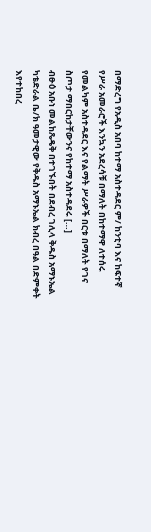በማድረግ የአዲስ አበባ ከተማ አስተዳደር ም/ ከንቲባ እና ከፍተኛ የሥራ አመራሮች እንኳን አደረሳቹ በማለት በከተማዋ ለተሰሩ የመልካም አስተዳደር እና የልማት ሥራዎች በርቱ በማለት የገና ስጦታ ማበርከታቸውንና የከተማ አስተዳደሩ […]
ብፁዕ አቡነ መልከጼዴቅ በተገኙበት በደብረ ገሊላ ቅዱስ አማኑኤል ካቴድራል ቤ/ክ ዓመታዊው የቅዱስ አማኑኤል ክብረ በዓል በድምቀት እየተከበረ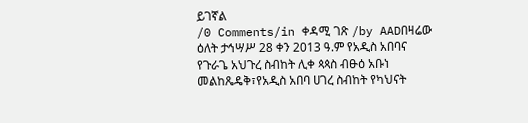ይገኛል
/0 Comments/in ቀዳሚ ገጽ /by AADበዛሬው ዕለት ታኅሣሥ 28 ቀን 2013 ዓ.ም የአዲስ አበባና የጉራጌ አህጉረ ስብከት ሊቀ ጳጳስ ብፁዕ አቡነ መልከጼዴቅ፣የአዲስ አበባ ሀገረ ስብከት የካህናት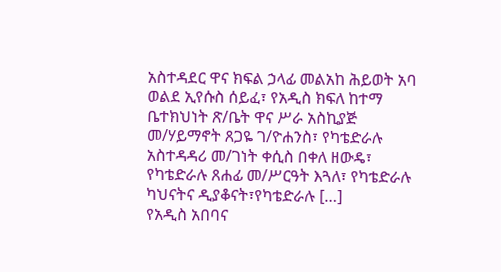አስተዳደር ዋና ክፍል ኃላፊ መልአከ ሕይወት አባ ወልደ ኢየሱስ ሰይፈ፣ የአዲስ ክፍለ ከተማ ቤተክህነት ጽ/ቤት ዋና ሥራ አስኪያጅ መ/ሃይማኖት ጸጋዬ ገ/ዮሐንስ፣ የካቴድራሉ አስተዳዳሪ መ/ገነት ቀሲስ በቀለ ዘውዴ፣ የካቴድራሉ ጸሐፊ መ/ሥርዓት እጓለ፣ የካቴድራሉ ካህናትና ዲያቆናት፣የካቴድራሉ […]
የአዲስ አበባና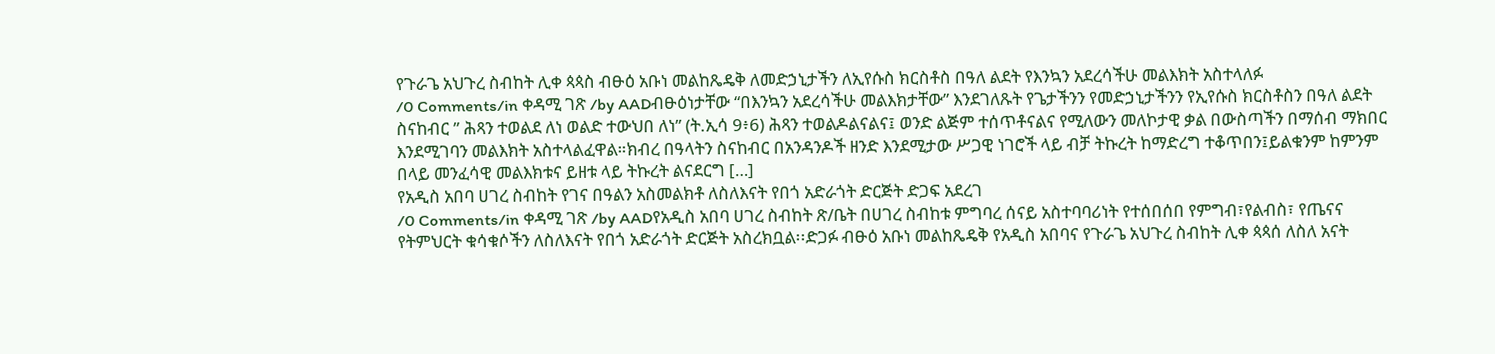የጉራጌ አህጉረ ስብከት ሊቀ ጳጳስ ብፁዕ አቡነ መልከጼዴቅ ለመድኃኒታችን ለኢየሱስ ክርስቶስ በዓለ ልደት የእንኳን አደረሳችሁ መልእክት አስተላለፉ
/0 Comments/in ቀዳሚ ገጽ /by AADብፁዕነታቸው “በእንኳን አደረሳችሁ መልእክታቸው” እንደገለጹት የጌታችንን የመድኃኒታችንን የኢየሱስ ክርስቶስን በዓለ ልደት ስናከብር ” ሕጻን ተወልደ ለነ ወልድ ተውህበ ለነ” (ት.ኢሳ 9፥6) ሕጻን ተወልዶልናልና፤ ወንድ ልጅም ተሰጥቶናልና የሚለውን መለኮታዊ ቃል በውስጣችን በማሰብ ማክበር እንደሚገባን መልእክት አስተላልፈዋል።ክብረ በዓላትን ስናከብር በአንዳንዶች ዘንድ እንደሚታው ሥጋዊ ነገሮች ላይ ብቻ ትኩረት ከማድረግ ተቆጥበን፤ይልቁንም ከምንም በላይ መንፈሳዊ መልእክቱና ይዘቱ ላይ ትኩረት ልናደርግ […]
የአዲስ አበባ ሀገረ ስብከት የገና በዓልን አስመልክቶ ለስለእናት የበጎ አድራጎት ድርጅት ድጋፍ አደረገ
/0 Comments/in ቀዳሚ ገጽ /by AADየአዲስ አበባ ሀገረ ስብከት ጽ/ቤት በሀገረ ስብከቱ ምግባረ ሰናይ አስተባባሪነት የተሰበሰበ የምግብ፣የልብስ፣ የጤናና የትምህርት ቁሳቁሶችን ለስለእናት የበጎ አድራጎት ድርጅት አስረክቧል፡፡ድጋፉ ብፁዕ አቡነ መልከጼዴቅ የአዲስ አበባና የጉራጌ አህጉረ ስብከት ሊቀ ጳጳሰ ለስለ አናት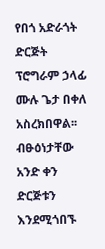የበጎ አድራጎት ድርጅት ፕሮግራም ኃላፊ ሙሉ ጌታ በቀለ አስረክበዋል፡፡ ብፁዕነታቸው አንድ ቀን ድርጅቱን እንደሚጎበኙ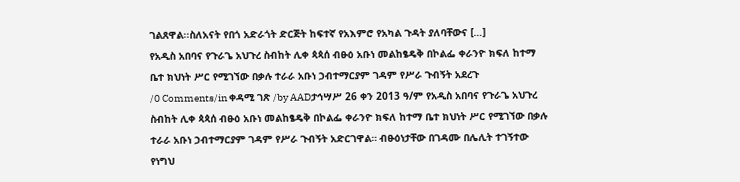ገልጸዋል፡፡ስለአናት የበጎ አድራጎት ድርጅት ከፍተኛ የአእምሮ የአካል ጉዳት ያለባቸውና […]
የአዲስ አበባና የጉራጌ አህጉረ ስብከት ሊቀ ጳጳሰ ብፁዕ አቡነ መልከፄዴቅ በኮልፌ ቀራንዮ ክፍለ ከተማ ቤተ ክህነት ሥር የሚገኘው በቃሉ ተራራ አቡነ ኃብተማርያም ገዳም የሥራ ጉብኝት አደረጉ
/0 Comments/in ቀዳሚ ገጽ /by AADታኅሣሥ 26 ቀን 2013 ዓ/ም የአዲስ አበባና የጉራጌ አህጉረ ስብከት ሊቀ ጳጳሰ ብፁዕ አቡነ መልከፄዴቅ በኮልፌ ቀራንዮ ክፍለ ከተማ ቤተ ክህነት ሥር የሚገኘው በቃሉ ተራራ አቡነ ኃብተማርያም ገዳም የሥራ ጉብኝት አድርገዋል። ብፁዕነታቸው በገዳሙ በሌሊት ተገኝተው የነግህ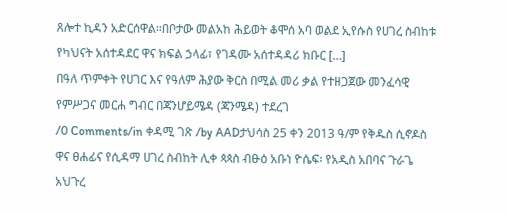ጸሎተ ኪዳን አድርሰዋል።በቦታው መልአከ ሕይወት ቆሞሰ አባ ወልደ ኢየሱስ የሀገረ ስብከቱ የካህናት አሰተዳደር ዋና ክፍል ኃላፊ፣ የገዳሙ አሰተዳዳሪ ክቡር […]
በዓለ ጥምቀት የሀገር እና የዓለም ሕያው ቅርስ በሚል መሪ ቃል የተዘጋጀው መንፈሳዊ የምሥጋና መርሐ ግብር በጃንሆይሜዳ (ጃንሜዳ) ተደረገ
/0 Comments/in ቀዳሚ ገጽ /by AADታህሳስ 25 ቀን 2013 ዓ/ም የቅዱስ ሲኖዶስ ዋና ፀሐፊና የሲዳማ ሀገረ ስብከት ሊቀ ጳጳስ ብፁዕ አቡነ ዮሴፍ፡ የአዲስ አበባና ጉራጌ አህጉረ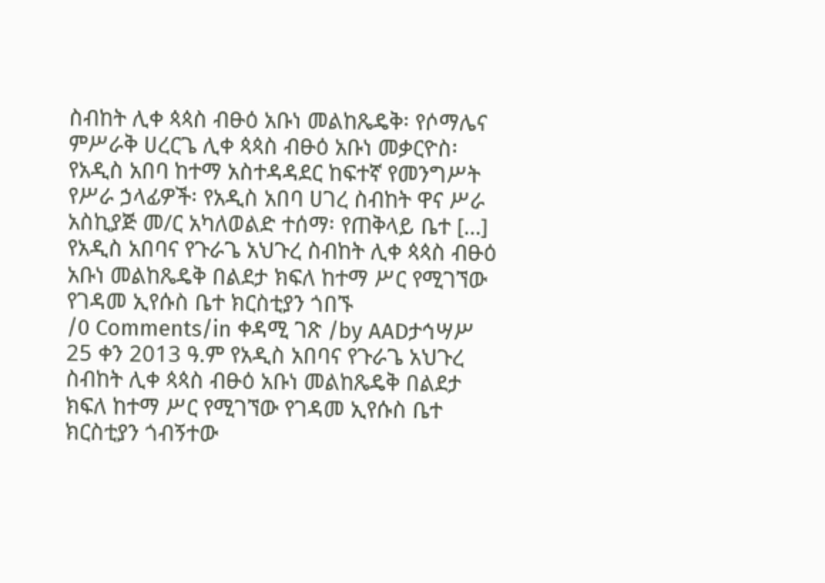ስብከት ሊቀ ጳጳስ ብፁዕ አቡነ መልከጼዴቅ፡ የሶማሌና ምሥራቅ ሀረርጌ ሊቀ ጳጳስ ብፁዕ አቡነ መቃርዮስ፡ የአዲስ አበባ ከተማ አስተዳዳደር ከፍተኛ የመንግሥት የሥራ ኃላፊዎች፡ የአዲስ አበባ ሀገረ ስብከት ዋና ሥራ አስኪያጅ መ/ር አካለወልድ ተሰማ፡ የጠቅላይ ቤተ […]
የአዲስ አበባና የጉራጌ አህጉረ ስብከት ሊቀ ጳጳስ ብፁዕ አቡነ መልከጼዴቅ በልደታ ክፍለ ከተማ ሥር የሚገኘው የገዳመ ኢየሱስ ቤተ ክርስቲያን ጎበኙ
/0 Comments/in ቀዳሚ ገጽ /by AADታኅሣሥ 25 ቀን 2013 ዓ.ም የአዲስ አበባና የጉራጌ አህጉረ ስብከት ሊቀ ጳጳስ ብፁዕ አቡነ መልከጼዴቅ በልደታ ክፍለ ከተማ ሥር የሚገኘው የገዳመ ኢየሱስ ቤተ ክርስቲያን ጎብኝተው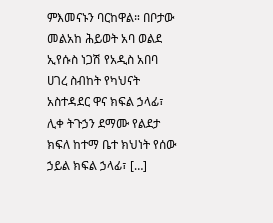ምእመናኑን ባርከዋል። በቦታው መልአከ ሕይወት አባ ወልደ ኢየሱስ ነጋሽ የአዲስ አበባ ሀገረ ስብከት የካህናት አስተዳደር ዋና ክፍል ኃላፊ፣ ሊቀ ትጉኃን ደማሙ የልደታ ክፍለ ከተማ ቤተ ክህነት የሰው ኃይል ክፍል ኃላፊ፣ […]